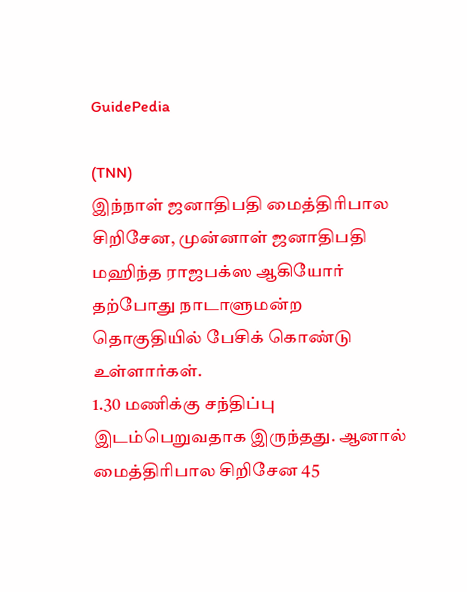GuidePedia

(TNN)
இந்நாள் ஜனாதிபதி மைத்திரிபால சிறிசேன, முன்னாள் ஜனாதிபதி மஹிந்த ராஜபக்ஸ ஆகியோர் தற்போது நாடாளுமன்ற தொகுதியில் பேசிக் கொண்டு உள்ளார்கள்.
1.30 மணிக்கு சந்திப்பு இடம்பெறுவதாக இருந்தது. ஆனால் மைத்திரிபால சிறிசேன 45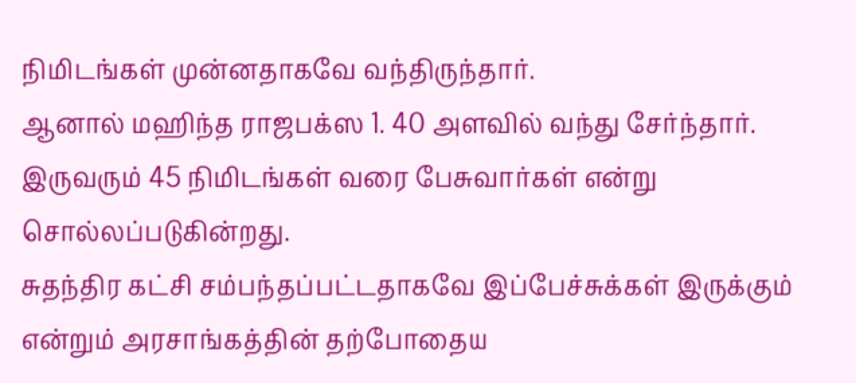நிமிடங்கள் முன்னதாகவே வந்திருந்தார்.
ஆனால் மஹிந்த ராஜபக்ஸ 1. 40 அளவில் வந்து சேர்ந்தார். இருவரும் 45 நிமிடங்கள் வரை பேசுவார்கள் என்று சொல்லப்படுகின்றது.
சுதந்திர கட்சி சம்பந்தப்பட்டதாகவே இப்பேச்சுக்கள் இருக்கும் என்றும் அரசாங்கத்தின் தற்போதைய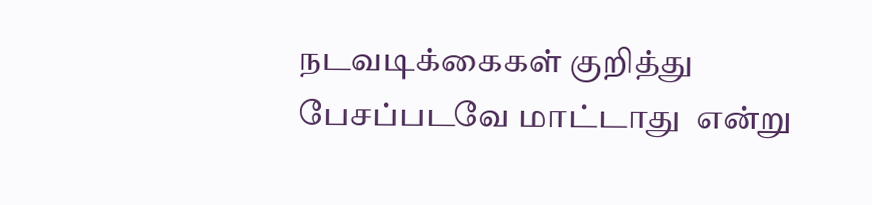நடவடிக்கைகள் குறித்து பேசப்படவே மாட்டாது  என்று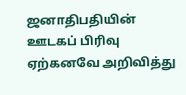ஜனாதிபதியின் ஊடகப் பிரிவு ஏற்கனவே அறிவித்து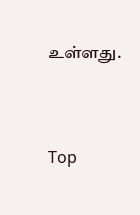உள்ளது.




Top